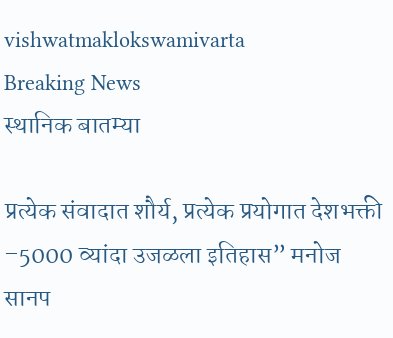vishwatmaklokswamivarta
Breaking News
स्थानिक बातम्या

प्रत्येक संवादात शौर्य, प्रत्येक प्रयोगात देशभक्ती –5000 व्यांदा उजळला इतिहास” मनोज सानप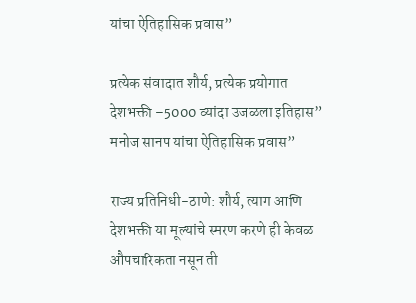यांचा ऐतिहासिक प्रवास”

प्रत्येक संवादात शौर्य, प्रत्येक प्रयोगात देशभक्ती –5000 व्यांदा उजळला इतिहास” मनोज सानप यांचा ऐतिहासिक प्रवास”

राज्य प्रतिनिधी-ठाणे: शौर्य, त्याग आणि देशभक्ती या मूल्यांचे स्मरण करणे ही केवळ औपचारिकता नसून ती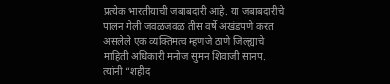प्रत्येक भारतीयाची जबाबदारी आहे. या जबाबदारीचे पालन गेली जवळजवळ तीस वर्षे अखंडपणे करत असलेले एक व्यक्तिमत्व म्हणजे ठाणे जिल्ह्याचे माहिती अधिकारी मनोज सुमन शिवाजी सानप. त्यांनी “शहीद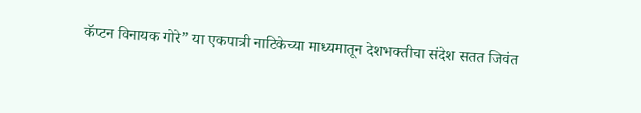कॅप्टन विनायक गोरे” या एकपात्री नाटिकेच्या माध्यमातून देशभक्तीचा संदेश सतत जिवंत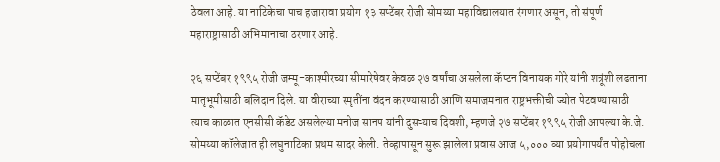ठेवला आहे. या नाटिकेचा पाच हजारावा प्रयोग १३ सप्टेंबर रोजी सोमय्या महाविद्यालयात रंगणार असून, तो संपूर्ण महाराष्ट्रासाठी अभिमानाचा ठरणार आहे.

२६ सप्टेंबर १९९५ रोजी जम्मू-काश्मीरच्या सीमारेषेवर केवळ २७ वर्षांचा असलेला कॅप्टन विनायक गोरे यांनी शत्रूंशी लढताना मातृभूमीसाठी बलिदान दिले. या वीराच्या स्मृतींना वंदन करण्यासाठी आणि समाजमनात राष्ट्रभक्तीची ज्योत पेटवण्यासाठी त्याच काळात एनसीसी कॅडेट असलेल्या मनोज सानप यांनी दुसऱ्याच दिवशी, म्हणजे २७ सप्टेंबर १९९५ रोजी आपल्या के.जे. सोमय्या कॉलेजात ही लघुनाटिका प्रथम सादर केली. तेव्हापासून सुरू झालेला प्रवास आज ५,००० व्या प्रयोगापर्यंत पोहोचला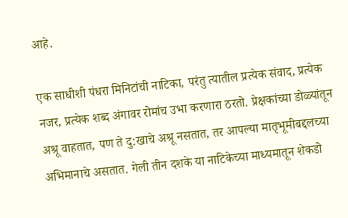आहे.

एक साधीशी पंधरा मिनिटांची नाटिका, परंतु त्यातील प्रत्येक संवाद, प्रत्येक नजर, प्रत्येक शब्द अंगावर रोमांच उभा करणारा ठरतो. प्रेक्षकांच्या डोळ्यांतून अश्रू वाहतात, पण ते दु:खाचे अश्रू नसतात, तर आपल्या मातृभूमीबद्दलच्या अभिमानाचे असतात. गेली तीन दशके या नाटिकेच्या माध्यमातून शेकडो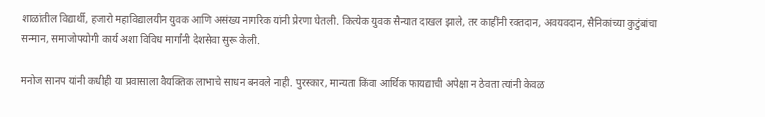शाळांतील विद्यार्थी, हजारो महाविद्यालयीन युवक आणि असंख्य नागरिक यांनी प्रेरणा घेतली. कित्येक युवक सैन्यात दाखल झाले, तर काहींनी रक्तदान, अवयवदान, सैनिकांच्या कुटुंबांचा सन्मान, समाजोपयोगी कार्य अशा विविध मार्गांनी देशसेवा सुरू केली.

मनोज सानप यांनी कधीही या प्रवासाला वैयक्तिक लाभाचे साधन बनवले नाही. पुरस्कार, मान्यता किंवा आर्थिक फायद्याची अपेक्षा न ठेवता त्यांनी केवळ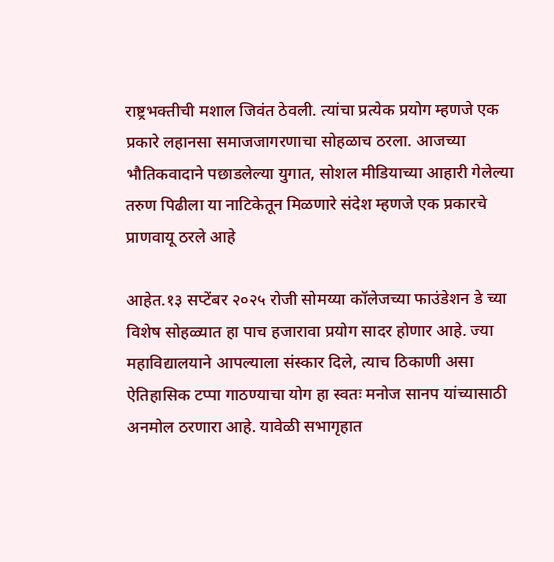राष्ट्रभक्तीची मशाल जिवंत ठेवली. त्यांचा प्रत्येक प्रयोग म्हणजे एक प्रकारे लहानसा समाजजागरणाचा सोहळाच ठरला. आजच्या भौतिकवादाने पछाडलेल्या युगात, सोशल मीडियाच्या आहारी गेलेल्या तरुण पिढीला या नाटिकेतून मिळणारे संदेश म्हणजे एक प्रकारचे प्राणवायू ठरले आहे

आहेत.१३ सप्टेंबर २०२५ रोजी सोमय्या कॉलेजच्या फाउंडेशन डे च्या विशेष सोहळ्यात हा पाच हजारावा प्रयोग सादर होणार आहे. ज्या महाविद्यालयाने आपल्याला संस्कार दिले, त्याच ठिकाणी असा ऐतिहासिक टप्पा गाठण्याचा योग हा स्वतः मनोज सानप यांच्यासाठी अनमोल ठरणारा आहे. यावेळी सभागृहात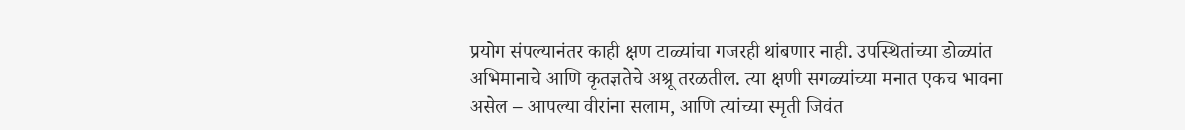प्रयोग संपल्यानंतर काही क्षण टाळ्यांचा गजरही थांबणार नाही. उपस्थितांच्या डोळ्यांत अभिमानाचे आणि कृतज्ञतेचे अश्रू तरळतील. त्या क्षणी सगळ्यांच्या मनात एकच भावना असेल – आपल्या वीरांना सलाम, आणि त्यांच्या स्मृती जिवंत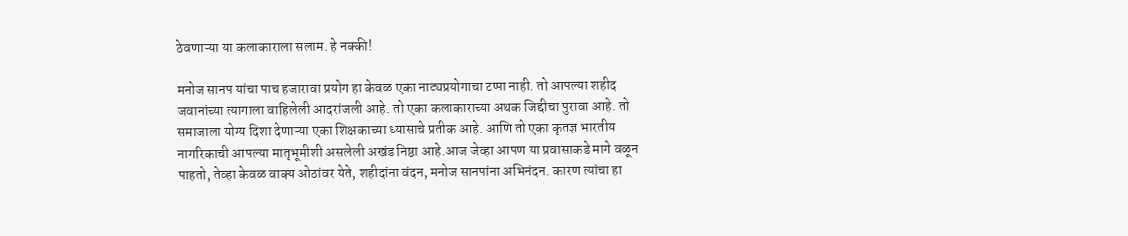ठेवणाऱ्या या कलाकाराला सलाम. हे नक्की!

मनोज सानप यांचा पाच हजारावा प्रयोग हा केवळ एका नाट्यप्रयोगाचा टप्पा नाही. तो आपल्या शहीद जवानांच्या त्यागाला वाहिलेली आदरांजली आहे. तो एका कलाकाराच्या अथक जिद्दीचा पुरावा आहे. तो समाजाला योग्य दिशा देणाऱ्या एका शिक्षकाच्या ध्यासाचे प्रतीक आहे. आणि तो एका कृतज्ञ भारतीय नागरिकाची आपल्या मातृभूमीशी असलेली अखंड निष्ठा आहे.आज जेव्हा आपण या प्रवासाकडे मागे वळून पाहतो, तेव्हा केवळ वाक्य ओठांवर येते, शहीदांना वंदन, मनोज सानपांना अभिनंदन. कारण त्यांचा हा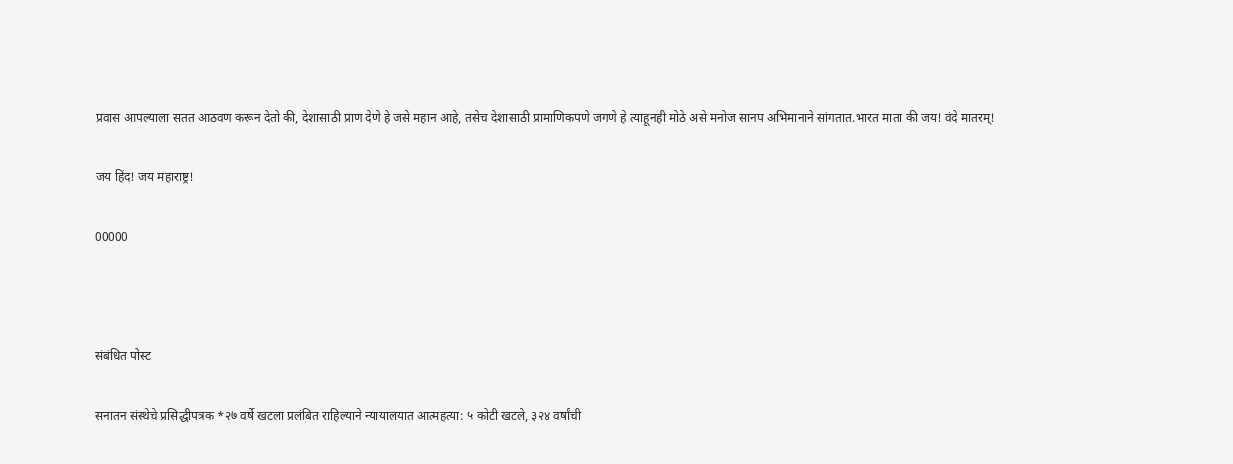प्रवास आपल्याला सतत आठवण करून देतो की, देशासाठी प्राण देणे हे जसे महान आहे, तसेच देशासाठी प्रामाणिकपणे जगणे हे त्याहूनही मोठे असे मनोज सानप अभिमानाने सांगतात.भारत माता की जय! वंदे मातरम्!

जय हिंद! जय महाराष्ट्र!

00000



संबंधित पोस्ट

सनातन संस्थेचे प्रसिद्धीपत्रक *२७ वर्षे खटला प्रलंबित राहिल्याने न्यायालयात आत्महत्या: ५ कोटी खटले, ३२४ वर्षांची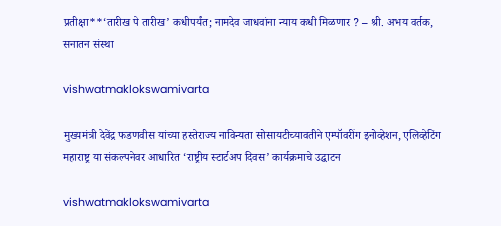प्रतीक्षा**‘तारीख पे तारीख’ कधीपर्यंत; नामदेव जाधवांना न्याय कधी मिळणार ? – श्री. अभय वर्तक, सनातन संस्था

vishwatmaklokswamivarta

मुख्यमंत्री देवेंद्र फडणवीस यांच्या हस्तेराज्य नाविन्यता सोसायटीच्यावतीने एम्पॉवरींग इनोव्हेशन, एलिव्हेटिंग महाराष्ट्र या संकल्पनेवर आधारित ‘राष्ट्रीय स्टार्टअप दिवस’ कार्यक्रमाचे उद्घाटन

vishwatmaklokswamivarta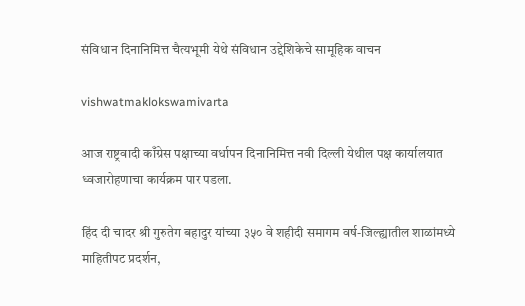संविधान दिनानिमित्त चैत्यभूमी येथे संविधान उद्देशिकेचे सामूहिक वाचन

vishwatmaklokswamivarta

आज राष्ट्रवादी काँग्रेस पक्षाच्या वर्धापन दिनानिमित्त नवी दिल्ली येथील पक्ष कार्यालयात ध्वजारोहणाचा कार्यक्रम पार पडला.

हिंद दी चादर श्री गुरुतेग बहादुर यांच्या ३५० वे शहीदी समागम वर्ष-जिल्ह्यातील शाळांमध्ये माहितीपट प्रदर्शन,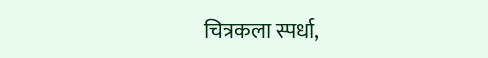चित्रकला स्पर्धा,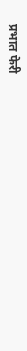प्रभात फेरी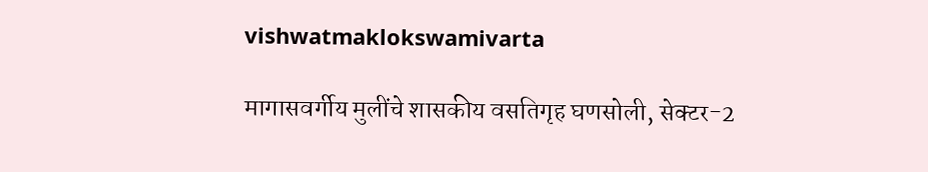vishwatmaklokswamivarta

मागासवर्गीय मुलींचे शासकीय वसतिगृह घणसोली, सेक्टर-2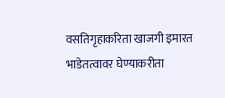वसतिगृहाकरिता खाजगी इमारत भाडेतत्वावर घेण्याकरीता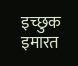इच्छुक इमारत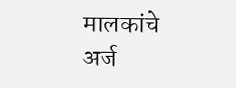मालकांचे अर्ज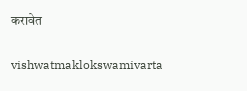करावेत

vishwatmaklokswamivarta